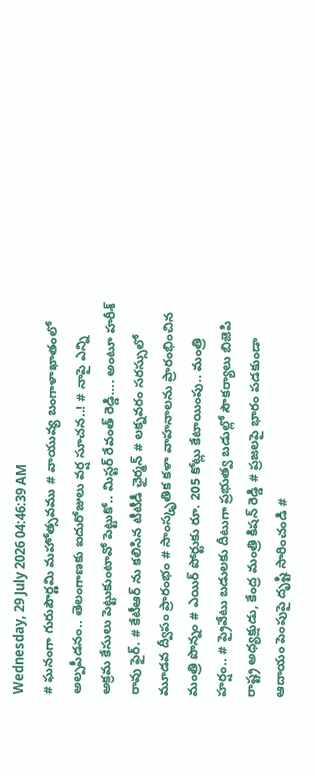Wednesday, 29 July 2026 04:46:39 AM
# ఘనంగా గురుపౌర్ణమి మహోత్సవము # వాయువ్య బంగాళాఖాతంలో అల్పపీడనం.. తెలంగాణకు ఐదురోజులు వర్ష సూచన..! # నాపై ఎన్ని అక్రమ కేసులు పెట్టుకుంటావో పెట్టుకో.. మిస్టర్ రేవంత్ రెడ్డి…. అంటూ హరీశ్ రావు ఫైర్. # కేటీఆర్ ను కలిసిన టీటీడీ ఛైర్మన్ # లక్నవరం సరస్సులో మూడవ ద్వీపం ప్రారంభం # సాంస్కృతిక కళా వాహనాలను ప్రారంభించిన మంత్రి పొన్నం # ఎయిర్ పోర్టుకు రూ. 205 కోట్లు కేటాయింపు.. మంత్రి హర్షం.. # ప్రైవేటు బడులకు దీటుగా ప్రభుత్వ బడుల్లో సౌకర్యాలు బిజెపి రాష్ట్ర అధ్యక్షుడు, కేంద్ర మంత్రి కిషన్ రెడ్డి # ప్రజలపై భారం పడకుండా ఆదాయం పెంపుపై దృష్టి సారించండి #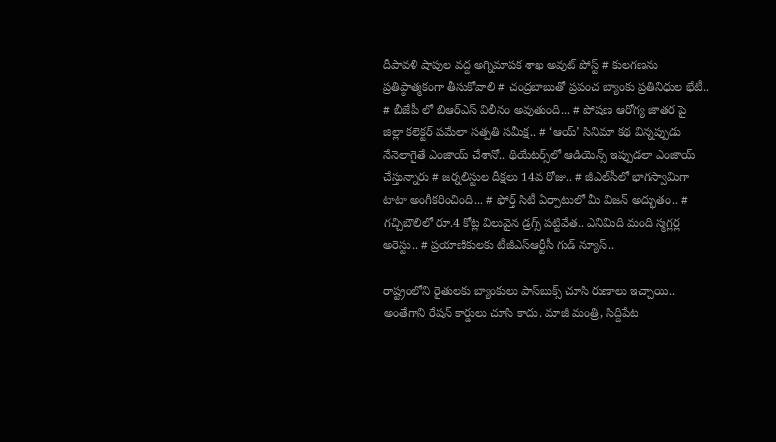దీపావళి షాపుల వద్ద అగ్నిమాపక శాఖ అవుట్ పోస్ట్ # కులగణను ప్రతిప్ఠాత్మకంగా తీసుకోవాలి # చంద్రబాబుతో ప్రపంచ బ్యాంకు ప్రతినిధుల భేటీ.. # బీజేపీ లో బిఆర్ఎస్ విలీనం అవుతుంది... # పోషణ ఆరోగ్య జాతర పై జిల్లా కలెక్టర్ పమేలా సత్పతి సమీక్ష.. # ‘ఆయ్’ సినిమా కథ విన్నప్పుడు నేనెలాగైతే ఎంజాయ్ చేశానో.. థియేట‌ర్స్‌లో ఆడియెన్స్ ఇప్పుడ‌లా ఎంజాయ్ చేస్తున్నారు # జర్నలిస్టుల దీక్షలు 14వ రోజు.. # జీఎల్‌సీలో భాగస్వామిగా టాటా అంగీకరించింది... # ఫోర్త్ సిటీ ఏర్పాటులో మీ విజ‌న్ అద్భుతం.. # గచ్చిబౌలిలో రూ.4 కోట్ల విలువైన డ్రగ్స్ పట్టివేత.. ఎనిమిది మంది స్మగ్లర్ల అరెస్టు.. # ప్రయాణికులకు టీజీఎస్‌ఆర్టీసీ గుడ్ న్యూస్..

రాష్ట్రంలోని రైతులకు బ్యాంకులు పాస్‌బుక్స్ చూసి రుణాలు ఇచ్చాయి.. అంతేగాని రేషన్ కార్డులు చూసి కాదు. మాజీ మంత్రి, సిద్దిపేట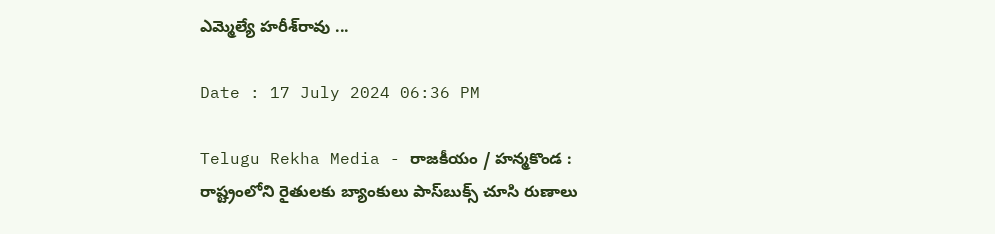ఎమ్మెల్యే హరీశ్‌రావు ...

Date : 17 July 2024 06:36 PM

Telugu Rekha Media - రాజకీయం / హన్మకొండ : రాష్ట్రంలోని రైతులకు బ్యాంకులు పాస్‌బుక్స్ చూసి రుణాలు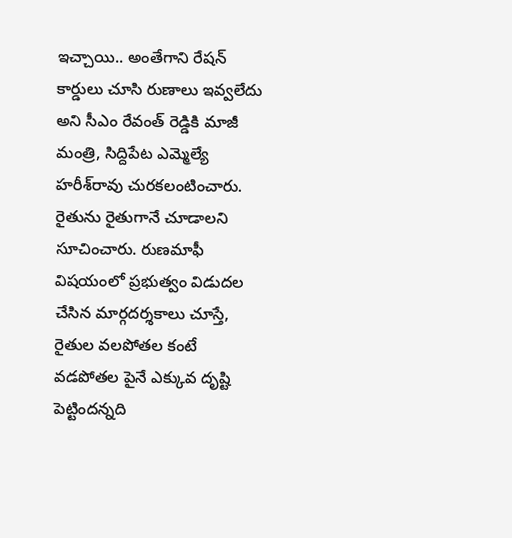ఇచ్చాయి.. అంతేగాని రేషన్ కార్డులు చూసి రుణాలు ఇవ్వలేదు అని సీఎం రేవంత్ రెడ్డికి మాజీ మంత్రి, సిద్దిపేట ఎమ్మెల్యే హరీశ్‌రావు చురకలంటించారు. రైతును రైతుగానే చూడాలని సూచించారు. రుణమాఫీ విషయంలో ప్రభుత్వం విడుదల చేసిన మార్గదర్శకాలు చూస్తే, రైతుల వలపోతల కంటే వడపోతల పైనే ఎక్కువ దృష్టి పెట్టిందన్నది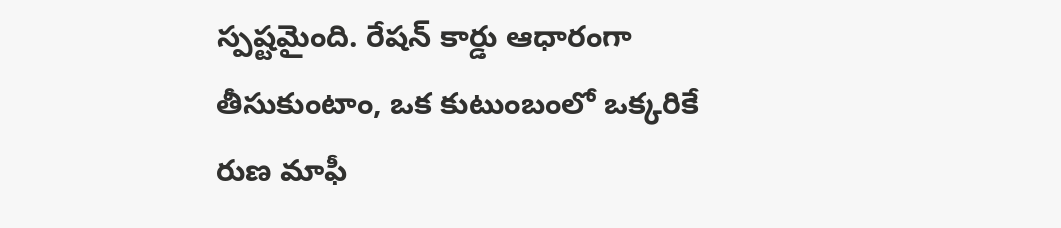స్పష్టమైంది. రేషన్ కార్డు ఆధారంగా తీసుకుంటాం, ఒక కుటుంబంలో ఒక్కరికే రుణ మాఫీ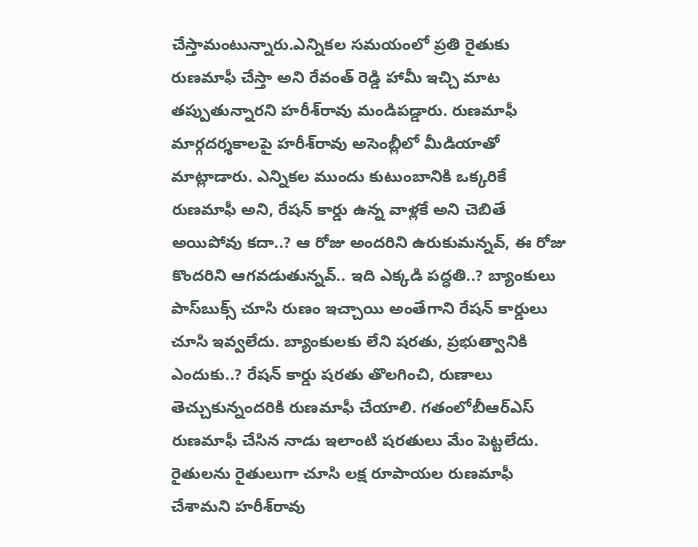చేస్తామంటున్నారు.ఎన్నికల సమయంలో ప్రతి రైతుకు రుణమాఫీ చేస్తా అని రేవంత్ రెడ్డి హామీ ఇచ్చి మాట తప్పుతున్నారని హరీశ్‌రావు మండిపడ్డారు. రుణమాఫీ మార్గదర్శకాలపై హరీశ్‌రావు అసెంబ్లీలో మీడియాతో మాట్లాడారు. ఎన్నికల ముందు కుటుంబానికి ఒక్కరికే రుణమాఫీ అని, రేషన్ కార్డు ఉన్న వాళ్లకే అని చెబితే అయిపోవు కదా..? ఆ రోజు అందరిని ఉరుకుమన్నవ్, ఈ రోజు కొందరిని ఆగవడుతున్నవ్.. ఇది ఎక్కడి పద్ధతి..? బ్యాంకులు పాస్‌బుక్స్‌ చూసి రుణం ఇచ్చాయి అంతేగాని రేషన్ కార్డులు చూసి ఇవ్వలేదు. బ్యాంకులకు లేని షరతు, ప్రభుత్వానికి ఎందుకు..? రేషన్ కార్డు షరతు తొలగించి, రుణాలు తెచ్చుకున్నందరికి రుణమాఫీ చేయాలి. గతంలోబీఆర్ఎస్ రుణమాఫీ చేసిన నాడు ఇలాంటి షరతులు మేం పెట్టలేదు. రైతులను రైతులుగా చూసి లక్ష రూపాయల రుణమాఫీ చేశామని హరీశ్‌రావు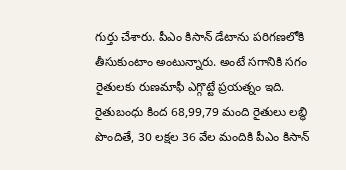గుర్తు చేశారు. పీఎం కిసాన్ డేటాను పరిగణలోకి తీసుకుంటాం అంటున్నారు. అంటే సగానికి సగం రైతులకు రుణమాఫీ ఎగ్గొట్టే ప్రయత్నం ఇది. రైతుబంధు కింద 68,99,79 మంది రైతులు లబ్ధి పొందితే, 30 లక్షల 36 వేల మందికి పీఎం కిసాన్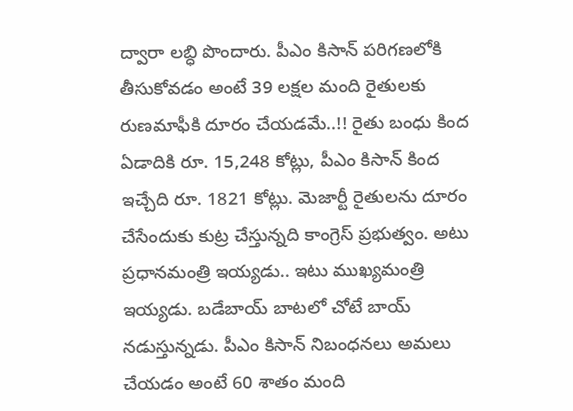ద్వారా లబ్ధి పొందారు. పీఎం కిసాన్ పరిగణలోకి తీసుకోవడం అంటే 39 లక్షల మంది రైతులకు రుణమాఫీకి దూరం చేయడమే..!! రైతు బంధు కింద ఏడాదికి రూ. 15,248 కోట్లు, పీఎం కిసాన్ కింద ఇచ్చేది రూ. 1821 కోట్లు. మెజార్టీ రైతులను దూరం చేసేందుకు కుట్ర చేస్తున్నది కాంగ్రెస్ ప్రభుత్వం. అటు ప్రధానమంత్రి ఇయ్యడు.. ఇటు ముఖ్యమంత్రి ఇయ్యడు. బడేబాయ్ బాటలో చోటే బాయ్ నడుస్తున్నడు. పీఎం కిసాన్ నిబంధనలు అమలు చేయడం అంటే 60 శాతం మంది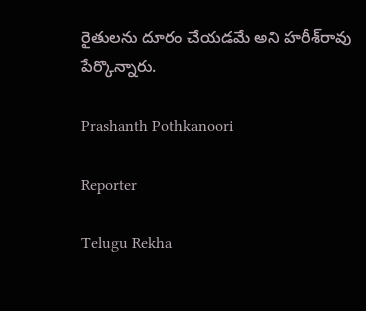రైతులను దూరం చేయడమే అని హరీశ్‌రావు పేర్కొన్నారు.

Prashanth Pothkanoori

Reporter

Telugu Rekha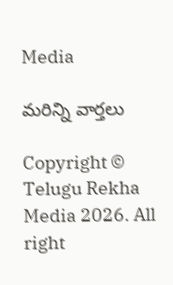Media

మరిన్ని వార్తలు

Copyright © Telugu Rekha Media 2026. All right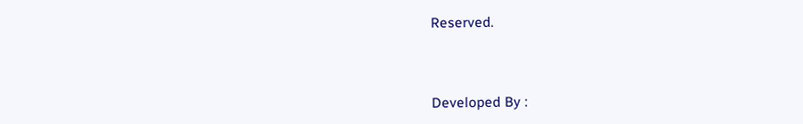Reserved.



Developed By :